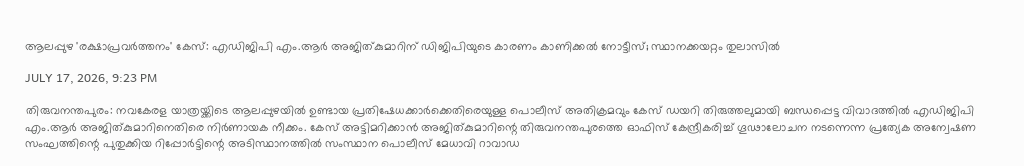ആലപ്പുഴ 'രക്ഷാപ്രവര്‍ത്തനം' കേസ്: എഡിജിപി എം.ആര്‍ അജിത്കുമാറിന് ഡിജിപിയുടെ കാരണം കാണിക്കല്‍ നോട്ടീസ്; സ്ഥാനക്കയറ്റം തുലാസില്‍

JULY 17, 2026, 9:23 PM

തിരുവനന്തപുരം: നവകേരള യാത്രയ്ക്കിടെ ആലപ്പുഴയില്‍ ഉണ്ടായ പ്രതിഷേധക്കാര്‍ക്കെതിരെയുള്ള പൊലീസ് അതിക്രമവും കേസ് ഡയറി തിരുത്തലുമായി ബന്ധപ്പെട്ട വിവാദത്തില്‍ എഡിജിപി എം.ആര്‍ അജിത്കുമാറിനെതിരെ നിര്‍ണായക നീക്കം. കേസ് അട്ടിമറിക്കാന്‍ അജിത്കുമാറിന്റെ തിരുവനന്തപുരത്തെ ഓഫിസ് കേന്ദ്രീകരിച്ച് ഗൂഢാലോചന നടന്നെന്ന പ്രത്യേക അന്വേഷണ സംഘത്തിന്റെ പുതുക്കിയ റിപ്പോര്‍ട്ടിന്റെ അടിസ്ഥാനത്തില്‍ സംസ്ഥാന പൊലീസ് മേധാവി റാവാഡ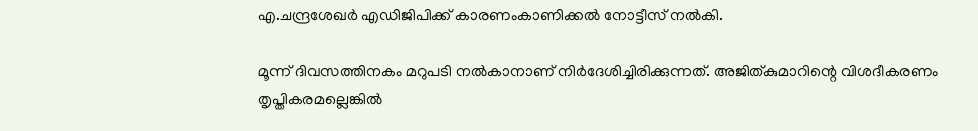എ.ചന്ദ്രശേഖര്‍ എഡിജിപിക്ക് കാരണംകാണിക്കല്‍ നോട്ടീസ് നല്‍കി.

മൂന്ന് ദിവസത്തിനകം മറുപടി നല്‍കാനാണ് നിര്‍ദേശിച്ചിരിക്കുന്നത്. അജിത്കുമാറിന്റെ വിശദീകരണം തൃപ്തികരമല്ലെങ്കില്‍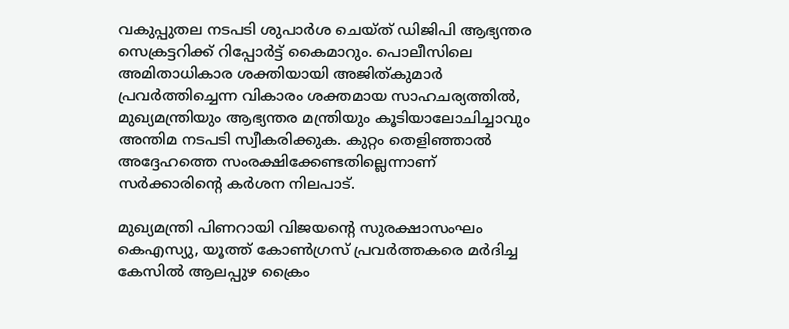വകുപ്പുതല നടപടി ശുപാര്‍ശ ചെയ്ത് ഡിജിപി ആഭ്യന്തര സെക്രട്ടറിക്ക് റിപ്പോര്‍ട്ട് കൈമാറും. പൊലീസിലെ അമിതാധികാര ശക്തിയായി അജിത്കുമാര്‍ പ്രവര്‍ത്തിച്ചെന്ന വികാരം ശക്തമായ സാഹചര്യത്തില്‍, മുഖ്യമന്ത്രിയും ആഭ്യന്തര മന്ത്രിയും കൂടിയാലോചിച്ചാവും അന്തിമ നടപടി സ്വീകരിക്കുക. കുറ്റം തെളിഞ്ഞാല്‍ അദ്ദേഹത്തെ സംരക്ഷിക്കേണ്ടതില്ലെന്നാണ് സര്‍ക്കാരിന്റെ കര്‍ശന നിലപാട്.

മുഖ്യമന്ത്രി പിണറായി വിജയന്റെ സുരക്ഷാസംഘം കെഎസ്യു, യൂത്ത് കോണ്‍ഗ്രസ് പ്രവര്‍ത്തകരെ മര്‍ദിച്ച കേസില്‍ ആലപ്പുഴ ക്രൈം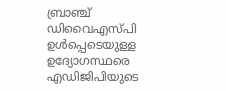ബ്രാഞ്ച് ഡിവൈഎസ്പി ഉള്‍പ്പെടെയുള്ള ഉദ്യോഗസ്ഥരെ എഡിജിപിയുടെ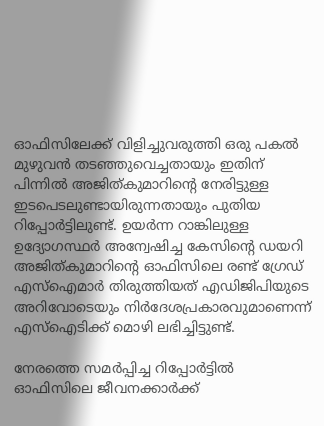ഓഫിസിലേക്ക് വിളിച്ചുവരുത്തി ഒരു പകല്‍ മുഴുവന്‍ തടഞ്ഞുവെച്ചതായും ഇതിന് പിന്നില്‍ അജിത്കുമാറിന്റെ നേരിട്ടുള്ള ഇടപെടലുണ്ടായിരുന്നതായും പുതിയ റിപ്പോര്‍ട്ടിലുണ്ട്. ഉയര്‍ന്ന റാങ്കിലുള്ള ഉദ്യോഗസ്ഥര്‍ അന്വേഷിച്ച കേസിന്റെ ഡയറി അജിത്കുമാറിന്റെ ഓഫിസിലെ രണ്ട് ഗ്രേഡ് എസ്‌ഐമാര്‍ തിരുത്തിയത് എഡിജിപിയുടെ അറിവോടെയും നിര്‍ദേശപ്രകാരവുമാണെന്ന് എസ്‌ഐടിക്ക് മൊഴി ലഭിച്ചിട്ടുണ്ട്.

നേരത്തെ സമര്‍പ്പിച്ച റിപ്പോര്‍ട്ടില്‍ ഓഫിസിലെ ജീവനക്കാര്‍ക്ക്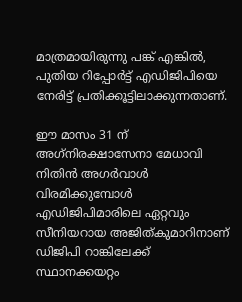മാത്രമായിരുന്നു പങ്ക് എങ്കില്‍, പുതിയ റിപ്പോര്‍ട്ട് എഡിജിപിയെ നേരിട്ട് പ്രതിക്കൂട്ടിലാക്കുന്നതാണ്.

ഈ മാസം 31 ന് അഗ്‌നിരക്ഷാസേനാ മേധാവി നിതിന്‍ അഗര്‍വാള്‍ വിരമിക്കുമ്പോള്‍ എഡിജിപിമാരിലെ ഏറ്റവും സീനിയറായ അജിത്കുമാറിനാണ് ഡിജിപി റാങ്കിലേക്ക് സ്ഥാനക്കയറ്റം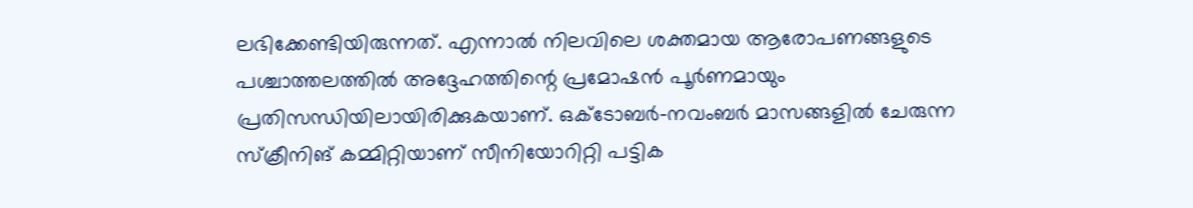ലഭിക്കേണ്ടിയിരുന്നത്. എന്നാല്‍ നിലവിലെ ശക്തമായ ആരോപണങ്ങളുടെ പശ്ചാത്തലത്തില്‍ അദ്ദേഹത്തിന്റെ പ്രമോഷന്‍ പൂര്‍ണമായും പ്രതിസന്ധിയിലായിരിക്കുകയാണ്. ഒക്ടോബര്‍-നവംബര്‍ മാസങ്ങളില്‍ ചേരുന്ന സ്‌ക്രീനിങ് കമ്മിറ്റിയാണ് സീനിയോറിറ്റി പട്ടിക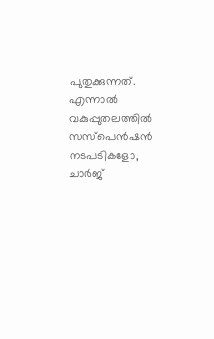പുതുക്കുന്നത്. എന്നാല്‍ വകുപ്പുതലത്തില്‍ സസ്‌പെന്‍ഷന്‍ നടപടികളോ, ചാര്‍ജ്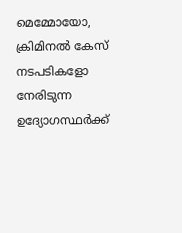മെമ്മോയോ, ക്രിമിനല്‍ കേസ് നടപടികളോ നേരിടുന്ന ഉദ്യോഗസ്ഥര്‍ക്ക്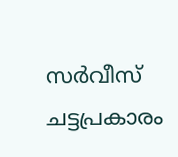സര്‍വീസ് ചട്ടപ്രകാരം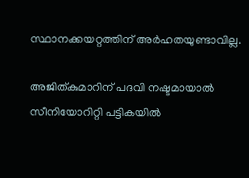സ്ഥാനക്കയറ്റത്തിന് അര്‍ഹതയുണ്ടാവില്ല.

അജിത്കുമാറിന് പദവി നഷ്ടമായാല്‍ സീനിയോറിറ്റി പട്ടികയില്‍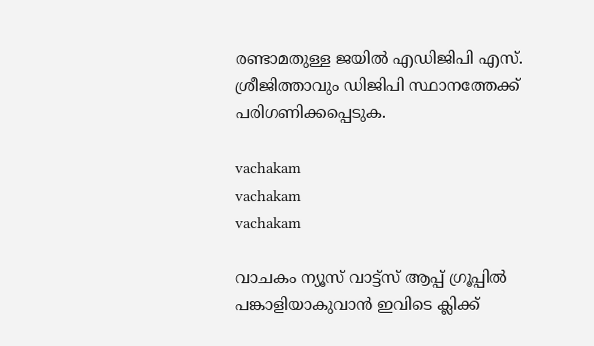രണ്ടാമതുള്ള ജയില്‍ എഡിജിപി എസ്. ശ്രീജിത്താവും ഡിജിപി സ്ഥാനത്തേക്ക് പരിഗണിക്കപ്പെടുക.

vachakam
vachakam
vachakam

വാചകം ന്യൂസ് വാട്ട്സ് ആപ്പ് ഗ്രൂപ്പിൽ പങ്കാളിയാകുവാൻ ഇവിടെ ക്ലിക്ക്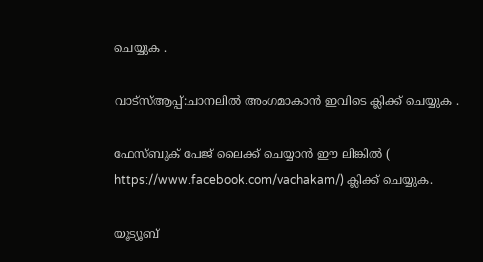ചെയ്യുക .

വാട്സ്ആപ്പ്:ചാനലിൽ അംഗമാകാൻ ഇവിടെ ക്ലിക്ക് ചെയ്യുക .

ഫേസ്ബുക് പേജ് ലൈക്ക് ചെയ്യാൻ ഈ ലിങ്കിൽ (
https://www.facebook.com/vachakam/) ക്ലിക്ക് ചെയ്യുക.

യൂട്യൂബ്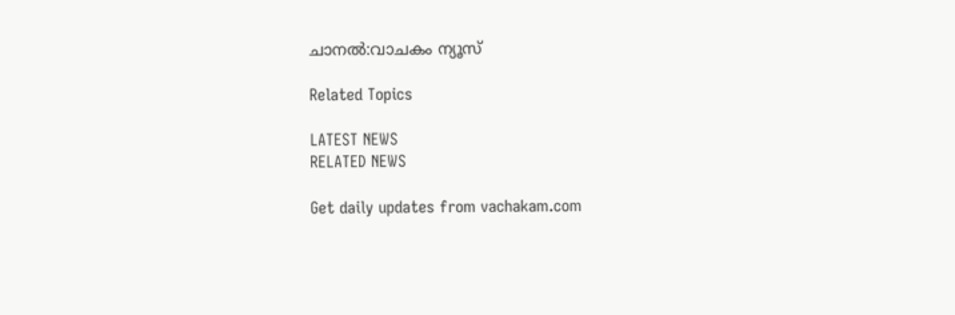ചാനൽ:വാചകം ന്യൂസ്

Related Topics

LATEST NEWS
RELATED NEWS

Get daily updates from vachakam.com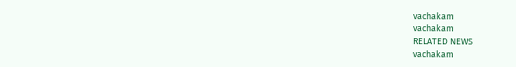vachakam
vachakam
RELATED NEWS
vachakam